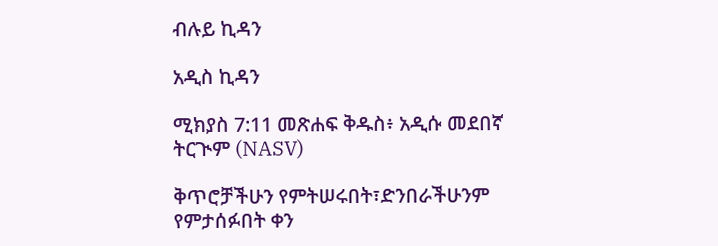ብሉይ ኪዳን

አዲስ ኪዳን

ሚክያስ 7:11 መጽሐፍ ቅዱስ፥ አዲሱ መደበኛ ትርጒም (NASV)

ቅጥሮቻችሁን የምትሠሩበት፣ድንበራችሁንም የምታሰፉበት ቀን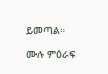ይመጣል።

ሙሉ ምዕራፍ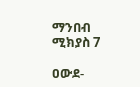ማንበብ ሚክያስ 7

ዐውደ-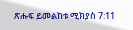ጽሑፍ ይመልከቱ ሚክያስ 7:11